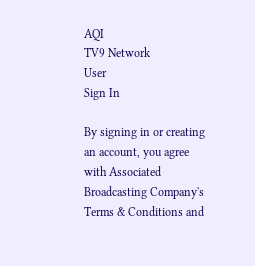AQI
TV9 Network
User
Sign In

By signing in or creating an account, you agree with Associated Broadcasting Company's Terms & Conditions and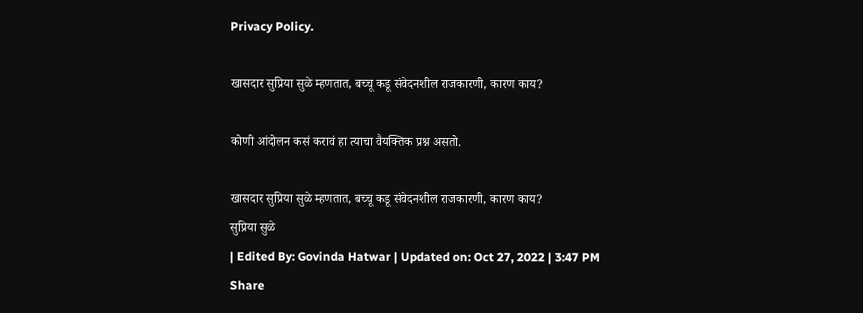Privacy Policy.

खासदार सुप्रिया सुळे म्हणतात, बच्चू कडू संवेदनशील राजकारणी, कारण काय?

कोणी आंदोलन कसं करावं हा त्याचा वैयक्तिक प्रश्न असतो.

खासदार सुप्रिया सुळे म्हणतात, बच्चू कडू संवेदनशील राजकारणी, कारण काय?
सुप्रिया सुळे
| Edited By: Govinda Hatwar | Updated on: Oct 27, 2022 | 3:47 PM
Share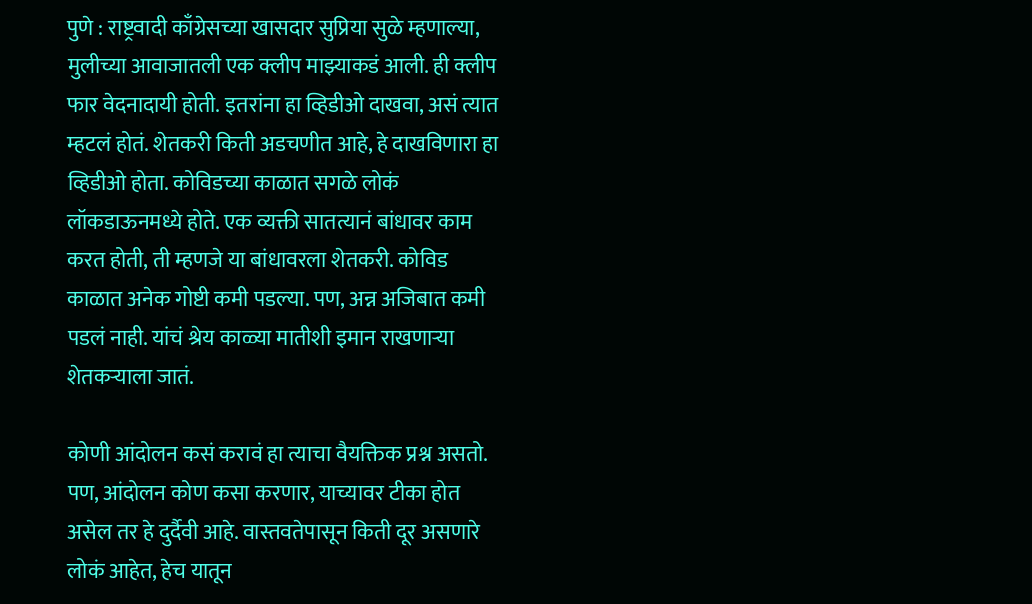पुणे : राष्ट्रवादी काँग्रेसच्या खासदार सुप्रिया सुळे म्हणाल्या, मुलीच्या आवाजातली एक क्लीप माझ्याकडं आली. ही क्लीप फार वेदनादायी होती. इतरांना हा व्हिडीओ दाखवा, असं त्यात म्हटलं होतं. शेतकरी किती अडचणीत आहे, हे दाखविणारा हा व्हिडीओ होता. कोविडच्या काळात सगळे लोकं लॉकडाऊनमध्ये होते. एक व्यक्ती सातत्यानं बांधावर काम करत होती, ती म्हणजे या बांधावरला शेतकरी. कोविड काळात अनेक गोष्टी कमी पडल्या. पण, अन्न अजिबात कमी पडलं नाही. यांचं श्रेय काळ्या मातीशी इमान राखणाऱ्या शेतकऱ्याला जातं.

कोणी आंदोलन कसं करावं हा त्याचा वैयक्तिक प्रश्न असतो. पण, आंदोलन कोण कसा करणार, याच्यावर टीका होत असेल तर हे दुर्दैवी आहे. वास्तवतेपासून किती दूर असणारे लोकं आहेत, हेच यातून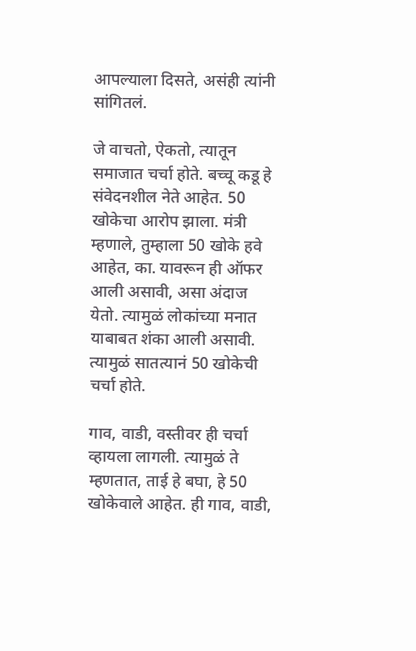आपल्याला दिसते, असंही त्यांनी सांगितलं.

जे वाचतो, ऐकतो, त्यातून समाजात चर्चा होते. बच्चू कडू हे संवेदनशील नेते आहेत. 50 खोकेचा आरोप झाला. मंत्री म्हणाले, तुम्हाला 50 खोके हवे आहेत, का. यावरून ही ऑफर आली असावी, असा अंदाज येतो. त्यामुळं लोकांच्या मनात याबाबत शंका आली असावी. त्यामुळं सातत्यानं 50 खोकेची चर्चा होते.

गाव, वाडी, वस्तीवर ही चर्चा व्हायला लागली. त्यामुळं ते म्हणतात, ताई हे बघा, हे 50 खोकेवाले आहेत. ही गाव, वाडी,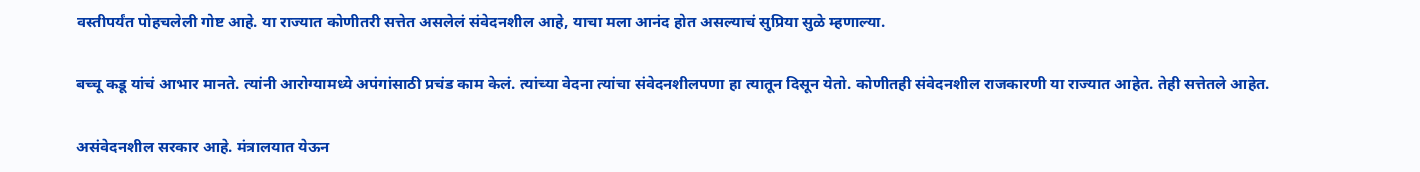वस्तीपर्यंत पोहचलेली गोष्ट आहे. या राज्यात कोणीतरी सत्तेत असलेलं संवेदनशील आहे, याचा मला आनंद होत असल्याचं सुप्रिया सुळे म्हणाल्या.

बच्चू कडू यांचं आभार मानते. त्यांनी आरोग्यामध्ये अपंगांसाठी प्रचंड काम केलं. त्यांच्या वेदना त्यांचा संवेदनशीलपणा हा त्यातून दिसून येतो. कोणीतही संवेदनशील राजकारणी या राज्यात आहेत. तेही सत्तेतले आहेत.

असंवेदनशील सरकार आहे. मंत्रालयात येऊन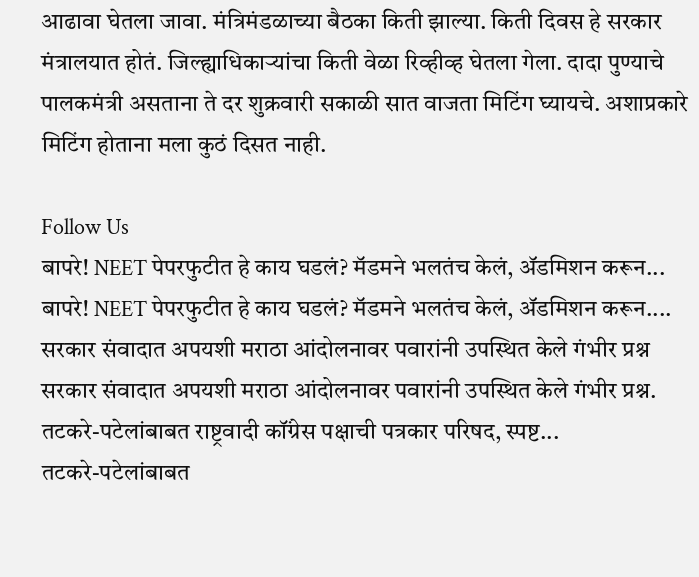आढावा घेतला जावा. मंत्रिमंडळाच्या बैठका किती झाल्या. किती दिवस हे सरकार मंत्रालयात होतं. जिल्ह्याधिकाऱ्यांचा किती वेळा रिव्हीव्ह घेतला गेला. दादा पुण्याचे पालकमंत्री असताना ते दर शुक्रवारी सकाळी सात वाजता मिटिंग घ्यायचे. अशाप्रकारे मिटिंग होताना मला कुठं दिसत नाही.

Follow Us
बापरे! NEET पेपरफुटीत हे काय घडलं? मॅडमने भलतंच केलं, ॲडमिशन करून...
बापरे! NEET पेपरफुटीत हे काय घडलं? मॅडमने भलतंच केलं, ॲडमिशन करून....
सरकार संवादात अपयशी मराठा आंदोलनावर पवारांनी उपस्थित केले गंभीर प्रश्न
सरकार संवादात अपयशी मराठा आंदोलनावर पवारांनी उपस्थित केले गंभीर प्रश्न.
तटकरे-पटेलांबाबत राष्ट्रवादी कॉंग्रेस पक्षाची पत्रकार परिषद, स्पष्ट...
तटकरे-पटेलांबाबत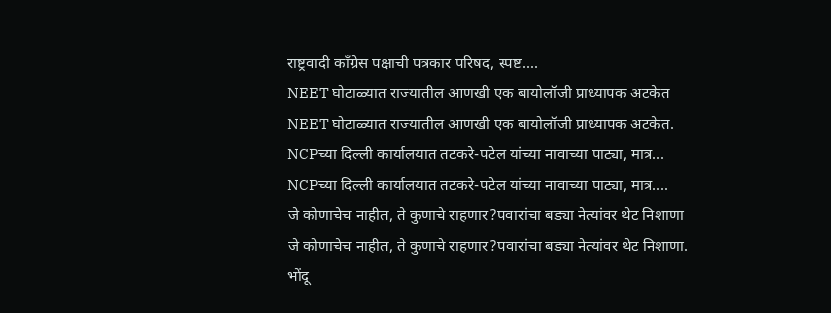राष्ट्रवादी कॉंग्रेस पक्षाची पत्रकार परिषद, स्पष्ट....
NEET घोटाळ्यात राज्यातील आणखी एक बायोलॉजी प्राध्यापक अटकेत
NEET घोटाळ्यात राज्यातील आणखी एक बायोलॉजी प्राध्यापक अटकेत.
NCPच्या दिल्ली कार्यालयात तटकरे-पटेल यांच्या नावाच्या पाट्या, मात्र...
NCPच्या दिल्ली कार्यालयात तटकरे-पटेल यांच्या नावाच्या पाट्या, मात्र....
जे कोणाचेच नाहीत, ते कुणाचे राहणार?पवारांचा बड्या नेत्यांवर थेट निशाणा
जे कोणाचेच नाहीत, ते कुणाचे राहणार?पवारांचा बड्या नेत्यांवर थेट निशाणा.
भोंदू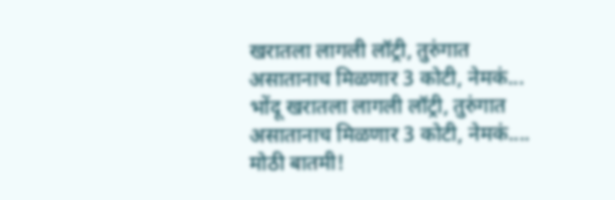खरातला लागली लॉट्री, तुरुंगात असातानाच मिळणार 3 कोटी, नेमकं...
भोंदू खरातला लागली लॉट्री, तुरुंगात असातानाच मिळणार 3 कोटी, नेमकं....
मोठी बातमी!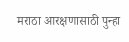मराठा आरक्षणासाठी पुन्हा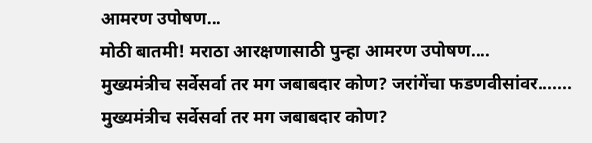आमरण उपोषण...
मोठी बातमी! मराठा आरक्षणासाठी पुन्हा आमरण उपोषण....
मुख्यमंत्रीच सर्वेसर्वा तर मग जबाबदार कोण? जरांगेंचा फडणवीसांवर.......
मुख्यमंत्रीच सर्वेसर्वा तर मग जबाबदार कोण?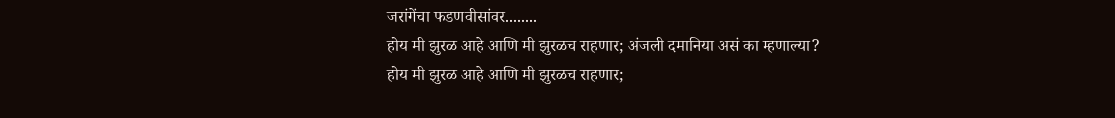जरांगेंचा फडणवीसांवर........
होय मी झुरळ आहे आणि मी झुरळच राहणार; अंजली दमानिया असं का म्हणाल्या?
होय मी झुरळ आहे आणि मी झुरळच राहणार;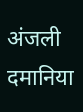अंजली दमानिया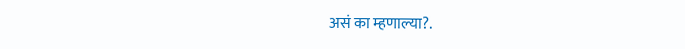असं का म्हणाल्या?.